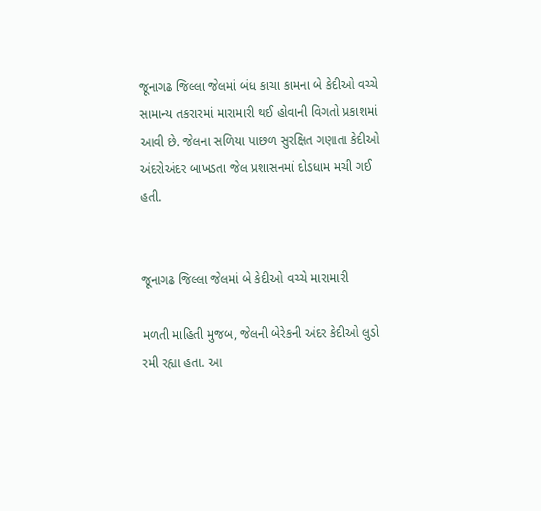જૂનાગઢ જિલ્લા જેલમાં બંધ કાચા કામના બે કેદીઓ વચ્ચે સામાન્ય તકરારમાં મારામારી થઈ હોવાની વિગતો પ્રકાશમાં આવી છે. જેલના સળિયા પાછળ સુરક્ષિત ગણાતા કેદીઓ અંદરોઅંદર બાખડતા જેલ પ્રશાસનમાં દોડધામ મચી ગઈ હતી.


જૂનાગઢ જિલ્લા જેલમાં બે કેદીઓ વચ્ચે મારામારી

મળતી માહિતી મુજબ, જેલની બેરેકની અંદર કેદીઓ લુડો રમી રહ્યા હતા. આ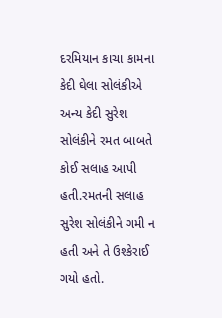દરમિયાન કાચા કામના કેદી ઘેલા સોલંકીએ અન્ય કેદી સુરેશ સોલંકીને રમત બાબતે કોઈ સલાહ આપી હતી.રમતની સલાહ સુરેશ સોલંકીને ગમી ન હતી અને તે ઉશ્કેરાઈ ગયો હતો.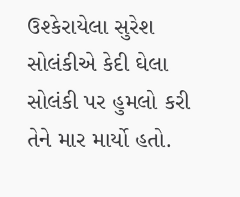ઉશ્કેરાયેલા સુરેશ સોલંકીએ કેદી ઘેલા સોલંકી પર હુમલો કરી તેને માર માર્યો હતો.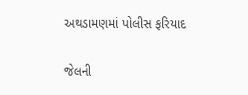અથડામણમાં પોલીસ ફરિયાદ

જેલની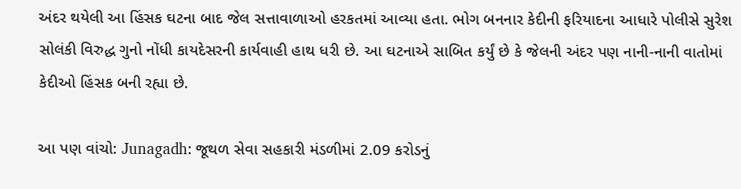અંદર થયેલી આ હિંસક ઘટના બાદ જેલ સત્તાવાળાઓ હરકતમાં આવ્યા હતા. ભોગ બનનાર કેદીની ફરિયાદના આધારે પોલીસે સુરેશ સોલંકી વિરુદ્ધ ગુનો નોંધી કાયદેસરની કાર્યવાહી હાથ ધરી છે. આ ઘટનાએ સાબિત કર્યું છે કે જેલની અંદર પણ નાની-નાની વાતોમાં કેદીઓ હિંસક બની રહ્યા છે.

આ પણ વાંચો: Junagadh: જૂથળ સેવા સહકારી મંડળીમાં 2.09 કરોડનું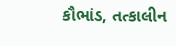કૌભાંડ, તત્કાલીન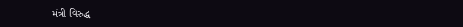મંત્રી વિરુદ્ધ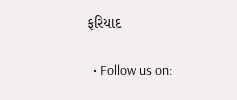ફરિયાદ

  • Follow us on: